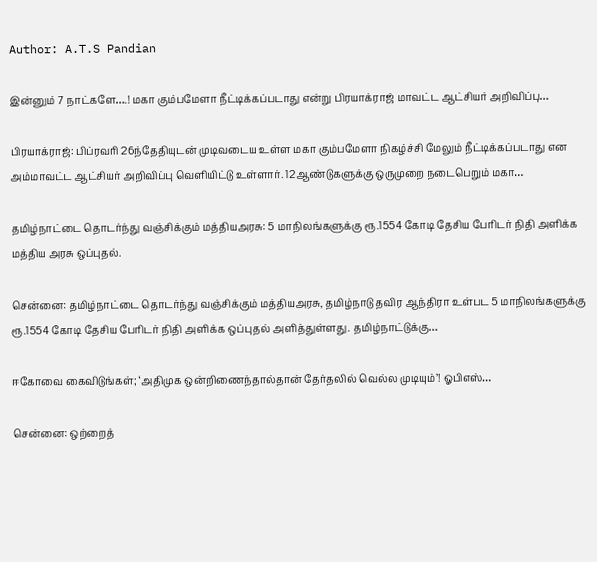Author: A.T.S Pandian

இன்னும் 7 நாட்களே….! மகா கும்பமேளா நீட்டிக்கப்படாது என்று பிரயாக்ராஜ் மாவட்ட ஆட்சியர் அறிவிப்பு…

பிரயாக்ராஜ்: பிப்ரவரி 26ந்தேதியுடன் முடிவடைய உள்ள மகா கும்பமேளா நிகழ்ச்சி மேலும் நீட்டிக்கப்படாது என அம்மாவட்ட ஆட்சியர் அறிவிப்பு வெளியிட்டு உள்ளார். 12ஆண்டுகளுக்கு ஒருமுறை நடைபெறும் மகா…

தமிழ்நாட்டை தொடர்ந்து வஞ்சிக்கும் மத்தியஅரசு: 5 மாநிலங்களுக்கு ரூ.1554 கோடி தேசிய பேரிடர் நிதி அளிக்க மத்திய அரசு ஒப்புதல்.

சென்னை: தமிழ்நாட்டை தொடர்ந்து வஞ்சிக்கும் மத்தியஅரசு, தமிழ்நாடு தவிர ஆந்திரா உள்பட 5 மாநிலங்களுக்கு ரூ.1554 கோடி தேசிய பேரிடர் நிதி அளிக்க ஒப்புதல் அளித்துள்ளது. தமிழ்நாட்டுக்கு…

ஈகோவை கைவிடுங்கள்; ‘அதிமுக ஒன்றிணைந்தால்தான் தேர்தலில் வெல்ல முடியும்’! ஓபிஎஸ்…

சென்னை: ஒற்றைத்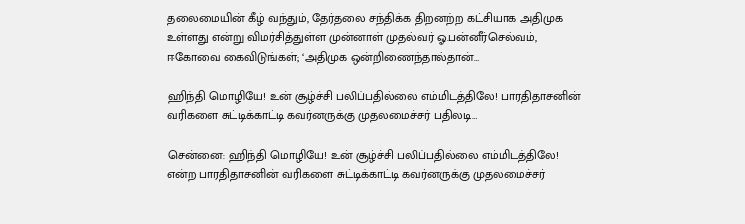தலைமையின் கீழ் வந்தும், தேர்தலை சந்திக்க திறனற்ற கட்சியாக அதிமுக உள்ளது என்று விமர்சித்துள்ள முன்னாள் முதல்வர் ஓ.பன்னீர்செல்வம், ஈகோவை கைவிடுங்கள்; ‘அதிமுக ஒன்றிணைந்தால்தான்…

ஹிந்தி மொழியே! உன் சூழ்ச்சி பலிப்பதில்லை எம்மிடத்திலே! பாரதிதாசனின் வரிகளை சுட்டிக்காட்டி கவர்னருக்கு முதலமைச்சர் பதிலடி…

சென்னை: ஹிந்தி மொழியே! உன் சூழ்ச்சி பலிப்பதில்லை எம்மிடத்திலே! என்ற பாரதிதாசனின் வரிகளை சுட்டிக்காட்டி கவர்னருக்கு முதலமைச்சர்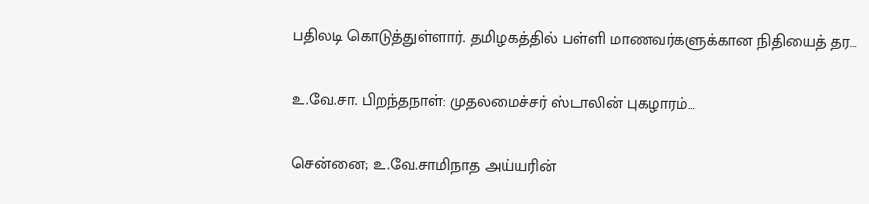பதிலடி கொடுத்துள்ளார். தமிழகத்தில் பள்ளி மாணவர்களுக்கான நிதியைத் தர…

உ.வே.சா. பிறந்தநாள்: முதலமைச்சர் ஸ்டாலின் புகழாரம்…

சென்னை; உ.வே.சாமிநாத அய்யரின்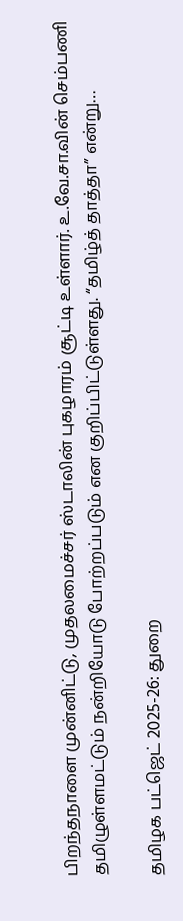பிறந்தநாளை முன்னிட்டு, முதலமைச்சர் ஸ்டாலின் புகழாரம் சூட்டி உள்ளார். உ.வே.சா.வின் செம்பணி தமிழுள்ளமட்டும் நன்றியோடு போற்றப்படும் என குறிப்பிட்டுள்ளது. “தமிழ்த் தாத்தா” என்று…

தமிழக பட்ஜெட் 2025-26: துறை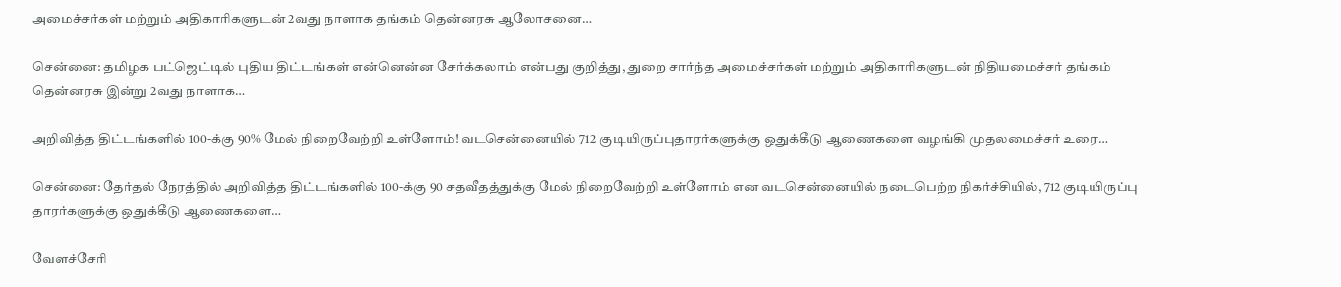அமைச்சர்கள் மற்றும் அதிகாரிகளுடன் 2வது நாளாக தங்கம் தென்னரசு ஆலோசனை…

சென்னை: தமிழக பட்ஜெட்டில் புதிய திட்டங்கள் என்னென்ன சேர்க்கலாம் என்பது குறித்து, துறை சார்ந்த அமைச்சர்கள் மற்றும் அதிகாரிகளுடன் நிதியமைச்சர் தங்கம் தென்னரசு இன்று 2வது நாளாக…

அறிவித்த திட்டங்களில் 100-க்கு 90% மேல் நிறைவேற்றி உள்ளோம்! வடசென்னையில் 712 குடியிருப்புதாரர்களுக்கு ஒதுக்கீடு ஆணைகளை வழங்கி முதலமைச்சர் உரை…

சென்னை: தேர்தல் நேரத்தில் அறிவித்த திட்டங்களில் 100-க்கு 90 சதவீதத்துக்கு மேல் நிறைவேற்றி உள்ளோம் என வடசென்னையில் நடைபெற்ற நிகர்ச்சியில், 712 குடியிருப்பு தாரர்களுக்கு ஒதுக்கீடு ஆணைகளை…

வேளச்சேரி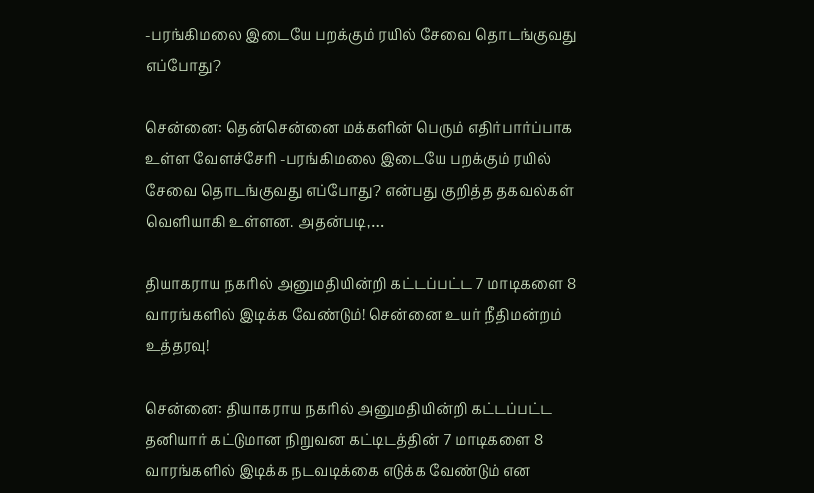-பரங்கிமலை இடையே பறக்கும் ரயில் சேவை தொடங்குவது எப்போது?

சென்னை: தென்சென்னை மக்களின் பெரும் எதிர்பார்ப்பாக உள்ள வேளச்சேரி -பரங்கிமலை இடையே பறக்கும் ரயில் சேவை தொடங்குவது எப்போது? என்பது குறித்த தகவல்கள் வெளியாகி உள்ளன. அதன்படி,…

தியாகராய நகரில் அனுமதியின்றி கட்டப்பட்ட 7 மாடிகளை 8 வாரங்களில் இடிக்க வேண்டும்! சென்னை உயர் நீதிமன்றம் உத்தரவு!

சென்னை: தியாகராய நகரில் அனுமதியின்றி கட்டப்பட்ட தனியார் கட்டுமான நிறுவன கட்டிடத்தின் 7 மாடிகளை 8 வாரங்களில் இடிக்க நடவடிக்கை எடுக்க வேண்டும் என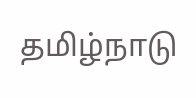தமிழ்நாடு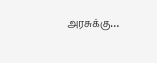அரசுக்கு…